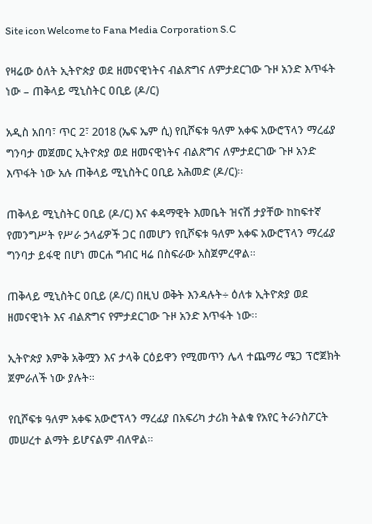Site icon Welcome to Fana Media Corporation S.C

የዛሬው ዕለት ኢትዮጵያ ወደ ዘመናዊነትና ብልጽግና ለምታደርገው ጉዞ አንድ እጥፋት ነው – ጠቅላይ ሚኒስትር ዐቢይ (ዶ/ር)

አዲስ አበባ፣ ጥር 2፣ 2018 (ኤፍ ኤም ሲ) የቢሾፍቱ ዓለም አቀፍ አውሮፕላን ማረፊያ ግንባታ መጀመር ኢትዮጵያ ወደ ዘመናዊነትና ብልጽግና ለምታደርገው ጉዞ አንድ እጥፋት ነው አሉ ጠቅላይ ሚኒስትር ዐቢይ አሕመድ (ዶ/ር)፡፡

ጠቅላይ ሚኒስትር ዐቢይ (ዶ/ር) እና ቀዳማዊት እመቤት ዝናሽ ታያቸው ከከፍተኛ የመንግሥት የሥራ ኃላፊዎች ጋር በመሆን የቢሾፍቱ ዓለም አቀፍ አውሮፕላን ማረፊያ ግንባታ ይፋዊ በሆነ መርሐ ግብር ዛሬ በስፍራው አስጀምረዋል።

ጠቅላይ ሚኒስትር ዐቢይ (ዶ/ር) በዚህ ወቅት እንዳሉት÷ ዕለቱ ኢትዮጵያ ወደ ዘመናዊነት እና ብልጽግና የምታደርገው ጉዞ አንድ እጥፋት ነው፡፡

ኢትዮጵያ እምቅ አቅሟን እና ታላቅ ርዕይዋን የሚመጥን ሌላ ተጨማሪ ሜጋ ፕሮጀክት ጀምራለች ነው ያሉት።

የቢሾፍቱ ዓለም አቀፍ አውሮፕላን ማረፊያ በአፍሪካ ታሪክ ትልቁ የአየር ትራንስፖርት መሠረተ ልማት ይሆናልም ብለዋል።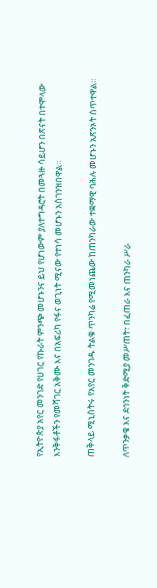የኢትዮጵያ አየር መንገድ የሀገር የኩራት ምንጭ መሆኑንና ይህ የሆነውም ያለተግዳሮት በመጓዙ ሳይሆን በጽናት በተሞላው እንቅፋቶችን የመሻገር አቅሙ እና በአፍሪካ የፋና ወጊነት ሚናው የተነሳ መሆኑን አስገንዝበዋል።

ጠቅላይ ሚኒስትሩ የአየር መንገዱ ትልቁ ጥንካሬ የሚመነጨው ከጠንካራው ተቋማዊ ባሕሉ መሆኑን አጽንኦት ሰጥተዋል።

ለጥንቃቄ እና ደኅንነት ቅድሚያ መሥጠት፣ በፈጠራ እና ጠንካራ ሥራ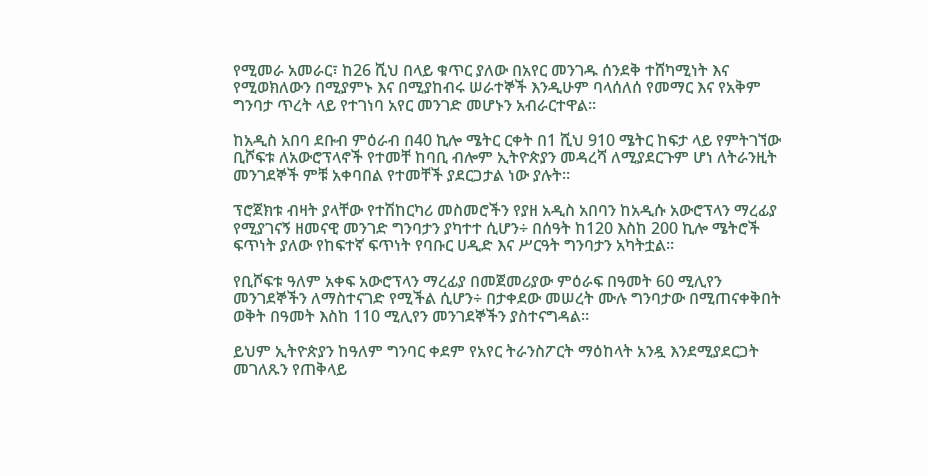የሚመራ አመራር፣ ከ26 ሺህ በላይ ቁጥር ያለው በአየር መንገዱ ሰንደቅ ተሸካሚነት እና የሚወክለውን በሚያምኑ እና በሚያከብሩ ሠራተኞች እንዲሁም ባላሰለሰ የመማር እና የአቅም ግንባታ ጥረት ላይ የተገነባ አየር መንገድ መሆኑን አብራርተዋል።

ከአዲስ አበባ ደቡብ ምዕራብ በ40 ኪሎ ሜትር ርቀት በ1 ሺህ 910 ሜትር ከፍታ ላይ የምትገኘው ቢሾፍቱ ለአውሮፕላኖች የተመቸ ከባቢ ብሎም ኢትዮጵያን መዳረሻ ለሚያደርጉም ሆነ ለትራንዚት መንገደኞች ምቹ አቀባበል የተመቸች ያደርጋታል ነው ያሉት።

ፕሮጀክቱ ብዛት ያላቸው የተሽከርካሪ መስመሮችን የያዘ አዲስ አበባን ከአዲሱ አውሮፕላን ማረፊያ የሚያገናኝ ዘመናዊ መንገድ ግንባታን ያካተተ ሲሆን÷ በሰዓት ከ120 እስከ 200 ኪሎ ሜትሮች ፍጥነት ያለው የከፍተኛ ፍጥነት የባቡር ሀዲድ እና ሥርዓት ግንባታን አካትቷል።

የቢሾፍቱ ዓለም አቀፍ አውሮፕላን ማረፊያ በመጀመሪያው ምዕራፍ በዓመት 60 ሚሊየን መንገደኞችን ለማስተናገድ የሚችል ሲሆን÷ በታቀደው መሠረት ሙሉ ግንባታው በሚጠናቀቅበት ወቅት በዓመት እስከ 110 ሚሊየን መንገደኞችን ያስተናግዳል።

ይህም ኢትዮጵያን ከዓለም ግንባር ቀደም የአየር ትራንስፖርት ማዕከላት አንዷ እንደሚያደርጋት መገለጹን የጠቅላይ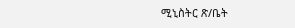ሚኒስትር ጽ/ቤት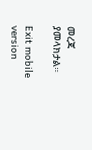መረጃ ያመላክታል።

Exit mobile version